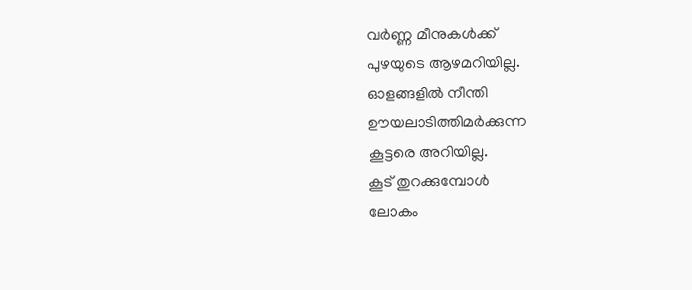വർണ്ണ മീനുകൾക്ക്
പുഴയുടെ ആഴമറിയില്ല.
ഓളങ്ങളിൽ നീന്തി
ഊയലാടിത്തിമർക്കുന്ന
കൂട്ടരെ അറിയില്ല.
കൂട് തുറക്കുമ്പോൾ
ലോകം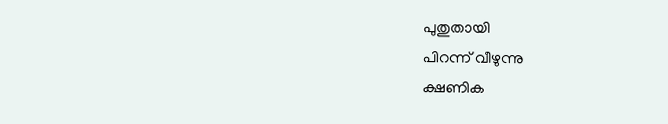പുതുതായി
പിറന്ന് വീഴുന്നു
ക്ഷണിക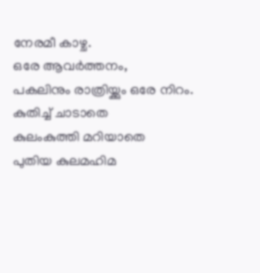നേരമീ കാഴ്ച.
ഒരേ ആവർത്തനം,
പകലിനും രാത്രിയ്ക്കും ഒരേ നിറം.
കുതിച്ച് ചാടാതെ
കുലംകുത്തി മറിയാതെ
പുതിയ കുലമഹിമ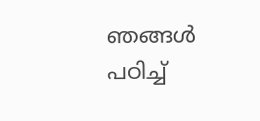ഞങ്ങൾ
പഠിച്ച്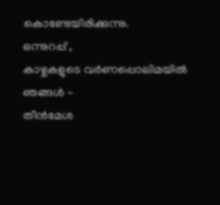കൊണ്ടേയിരിക്കുന്നു.
ഒന്നുറപ്പ് ,
കാഴ്ചകളുടെ വർണപ്പൊലിമയിൽ
ഞങ്ങൾ -
തീൻമേശ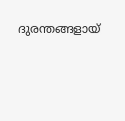ദുരന്തങ്ങളായ്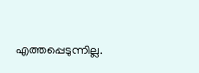എത്തപ്പെടുന്നില്ല.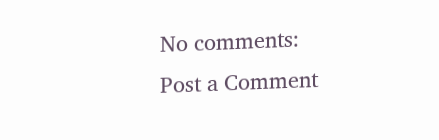No comments:
Post a Comment